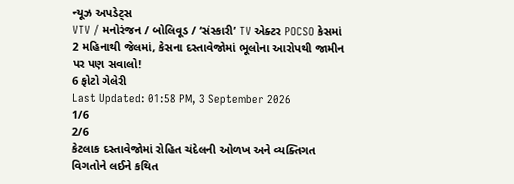ન્યૂઝ અપડેટ્સ
VTV / મનોરંજન / બોલિવૂડ / ‘સંસ્કારી’ TV એક્ટર POCSO કેસમાં 2 મહિનાથી જેલમાં, કેસના દસ્તાવેજોમાં ભૂલોના આરોપથી જામીન પર પણ સવાલો!
6 ફોટો ગેલેરી
Last Updated: 01:58 PM, 3 September 2026
1/6
2/6
કેટલાક દસ્તાવેજોમાં રોહિત ચંદેલની ઓળખ અને વ્યક્તિગત વિગતોને લઈને કથિત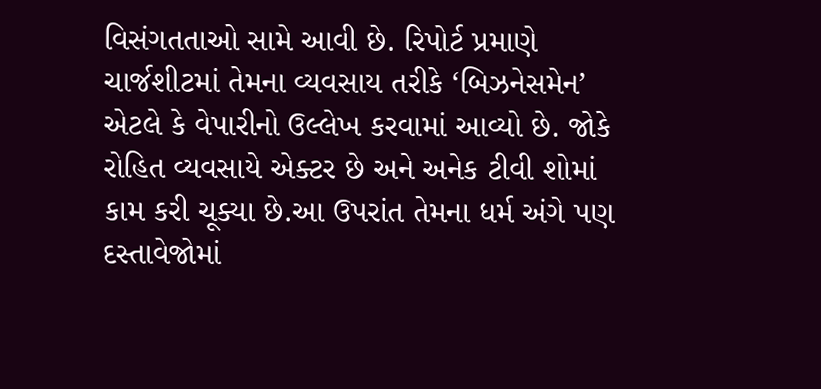વિસંગતતાઓ સામે આવી છે. રિપોર્ટ પ્રમાણે ચાર્જશીટમાં તેમના વ્યવસાય તરીકે ‘બિઝનેસમેન’ એટલે કે વેપારીનો ઉલ્લેખ કરવામાં આવ્યો છે. જોકે રોહિત વ્યવસાયે એક્ટર છે અને અનેક ટીવી શોમાં કામ કરી ચૂક્યા છે.આ ઉપરાંત તેમના ધર્મ અંગે પણ દસ્તાવેજોમાં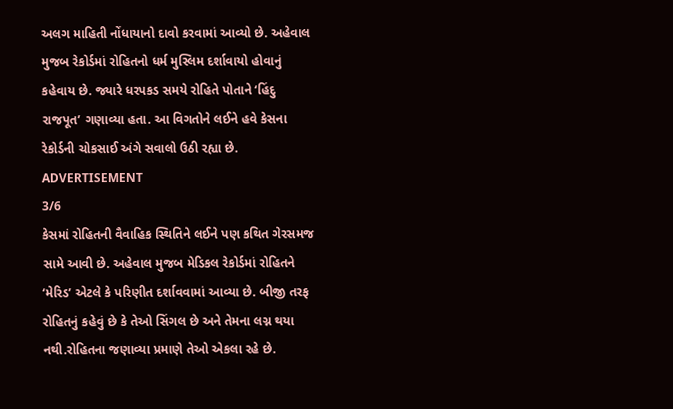અલગ માહિતી નોંધાયાનો દાવો કરવામાં આવ્યો છે. અહેવાલ મુજબ રેકોર્ડમાં રોહિતનો ધર્મ મુસ્લિમ દર્શાવાયો હોવાનું કહેવાય છે. જ્યારે ધરપકડ સમયે રોહિતે પોતાને ‘હિંદુ રાજપૂત’ ગણાવ્યા હતા. આ વિગતોને લઈને હવે કેસના રેકોર્ડની ચોકસાઈ અંગે સવાલો ઉઠી રહ્યા છે.
ADVERTISEMENT
3/6
કેસમાં રોહિતની વૈવાહિક સ્થિતિને લઈને પણ કથિત ગેરસમજ સામે આવી છે. અહેવાલ મુજબ મેડિકલ રેકોર્ડમાં રોહિતને ‘મેરિડ’ એટલે કે પરિણીત દર્શાવવામાં આવ્યા છે. બીજી તરફ રોહિતનું કહેવું છે કે તેઓ સિંગલ છે અને તેમના લગ્ન થયા નથી.રોહિતના જણાવ્યા પ્રમાણે તેઓ એકલા રહે છે.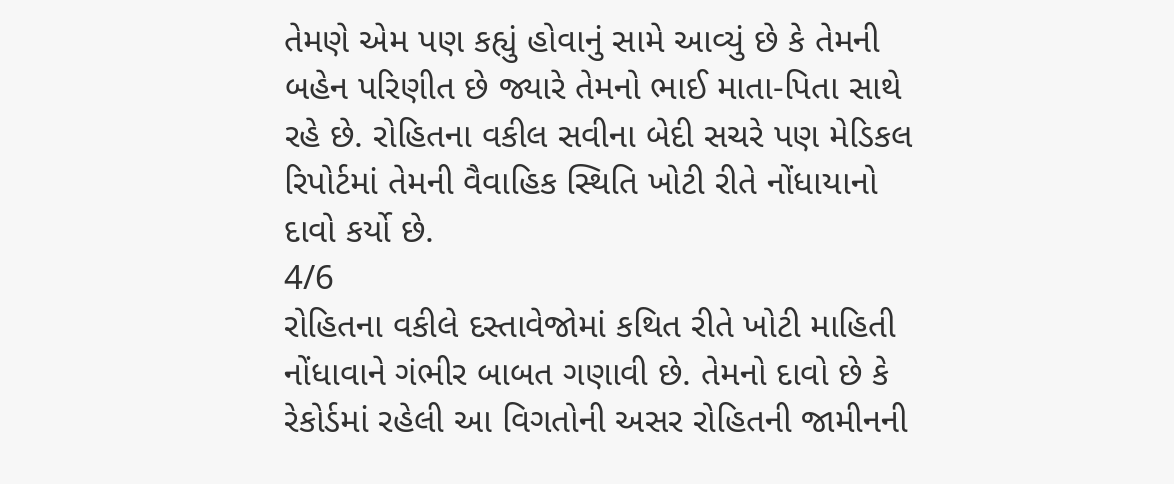તેમણે એમ પણ કહ્યું હોવાનું સામે આવ્યું છે કે તેમની બહેન પરિણીત છે જ્યારે તેમનો ભાઈ માતા-પિતા સાથે રહે છે. રોહિતના વકીલ સવીના બેદી સચરે પણ મેડિકલ રિપોર્ટમાં તેમની વૈવાહિક સ્થિતિ ખોટી રીતે નોંધાયાનો દાવો કર્યો છે.
4/6
રોહિતના વકીલે દસ્તાવેજોમાં કથિત રીતે ખોટી માહિતી નોંધાવાને ગંભીર બાબત ગણાવી છે. તેમનો દાવો છે કે રેકોર્ડમાં રહેલી આ વિગતોની અસર રોહિતની જામીનની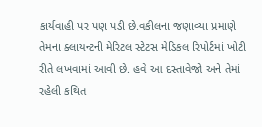કાર્યવાહી પર પણ પડી છે.વકીલના જણાવ્યા પ્રમાણે તેમના ક્લાયન્ટની મેરિટલ સ્ટેટસ મેડિકલ રિપોર્ટમાં ખોટી રીતે લખવામાં આવી છે. હવે આ દસ્તાવેજો અને તેમાં રહેલી કથિત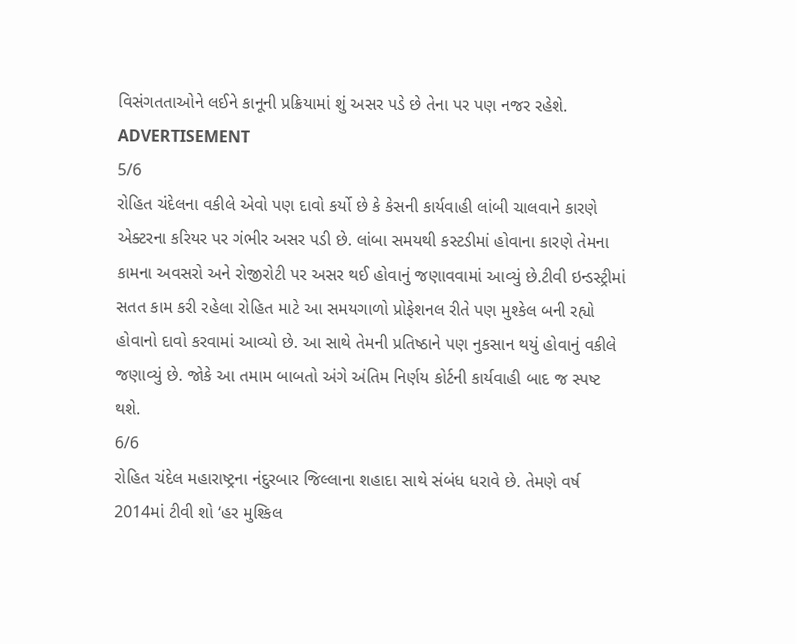વિસંગતતાઓને લઈને કાનૂની પ્રક્રિયામાં શું અસર પડે છે તેના પર પણ નજર રહેશે.
ADVERTISEMENT
5/6
રોહિત ચંદેલના વકીલે એવો પણ દાવો કર્યો છે કે કેસની કાર્યવાહી લાંબી ચાલવાને કારણે એક્ટરના કરિયર પર ગંભીર અસર પડી છે. લાંબા સમયથી કસ્ટડીમાં હોવાના કારણે તેમના કામના અવસરો અને રોજીરોટી પર અસર થઈ હોવાનું જણાવવામાં આવ્યું છે.ટીવી ઇન્ડસ્ટ્રીમાં સતત કામ કરી રહેલા રોહિત માટે આ સમયગાળો પ્રોફેશનલ રીતે પણ મુશ્કેલ બની રહ્યો હોવાનો દાવો કરવામાં આવ્યો છે. આ સાથે તેમની પ્રતિષ્ઠાને પણ નુકસાન થયું હોવાનું વકીલે જણાવ્યું છે. જોકે આ તમામ બાબતો અંગે અંતિમ નિર્ણય કોર્ટની કાર્યવાહી બાદ જ સ્પષ્ટ થશે.
6/6
રોહિત ચંદેલ મહારાષ્ટ્રના નંદુરબાર જિલ્લાના શહાદા સાથે સંબંધ ધરાવે છે. તેમણે વર્ષ 2014માં ટીવી શો ‘હર મુશ્કિલ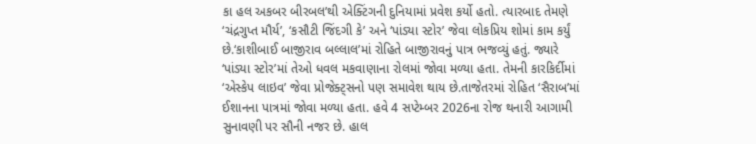કા હલ અકબર બીરબલ’થી એક્ટિંગની દુનિયામાં પ્રવેશ કર્યો હતો. ત્યારબાદ તેમણે ‘ચંદ્રગુપ્ત મૌર્ય’, ‘કસૌટી જિંદગી કે’ અને ‘પાંડ્યા સ્ટોર’ જેવા લોકપ્રિય શોમાં કામ કર્યું છે.‘કાશીબાઈ બાજીરાવ બલ્લાલ’માં રોહિતે બાજીરાવનું પાત્ર ભજવ્યું હતું. જ્યારે ‘પાંડ્યા સ્ટોર’માં તેઓ ધવલ મકવાણાના રોલમાં જોવા મળ્યા હતા. તેમની કારકિર્દીમાં ‘એસ્કેપ લાઇવ’ જેવા પ્રોજેક્ટ્સનો પણ સમાવેશ થાય છે.તાજેતરમાં રોહિત ‘સૈરાબ’માં ઈશાનના પાત્રમાં જોવા મળ્યા હતા. હવે 4 સપ્ટેમ્બર 2026ના રોજ થનારી આગામી સુનાવણી પર સૌની નજર છે. હાલ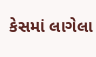કેસમાં લાગેલા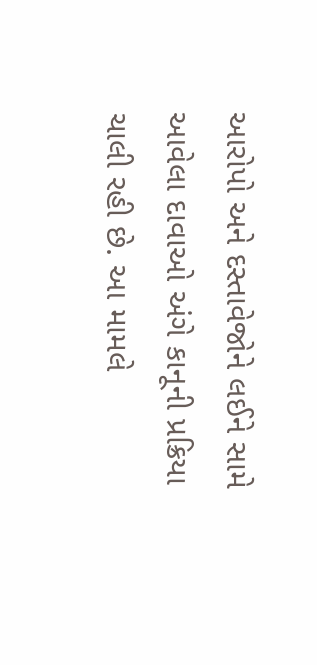આરોપો અને દસ્તાવેજોને લઈને સામે આવેલા દાવાઓ અંગે કાનૂની પ્રક્રિયા ચાલી રહી છે. આ મામલે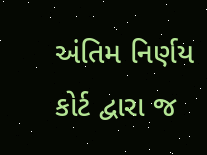અંતિમ નિર્ણય કોર્ટ દ્વારા જ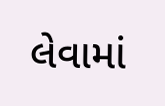લેવામાં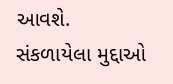આવશે.
સંકળાયેલા મુદ્દાઓ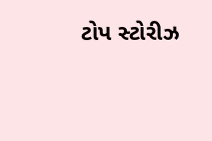ટોપ સ્ટોરીઝ